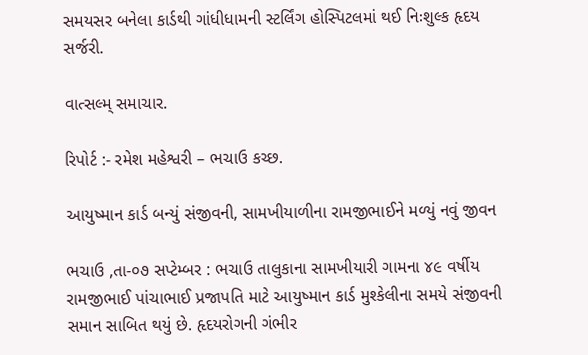સમયસર બનેલા કાર્ડથી ગાંધીધામની સ્ટર્લિંગ હોસ્પિટલમાં થઈ નિઃશુલ્ક હૃદય સર્જરી.

વાત્સલ્મ્ સમાચાર.

રિપોર્ટ :- રમેશ મહેશ્વરી – ભચાઉ કચ્છ.

આયુષ્માન કાર્ડ બન્યું સંજીવની, સામખીયાળીના રામજીભાઈને મળ્યું નવું જીવન

ભચાઉ ,તા-૦૭ સપ્ટેમ્બર : ભચાઉ તાલુકાના સામખીયારી ગામના ૪૯ વર્ષીય રામજીભાઈ પાંચાભાઈ પ્રજાપતિ માટે આયુષ્માન કાર્ડ મુશ્કેલીના સમયે સંજીવની સમાન સાબિત થયું છે. હૃદયરોગની ગંભીર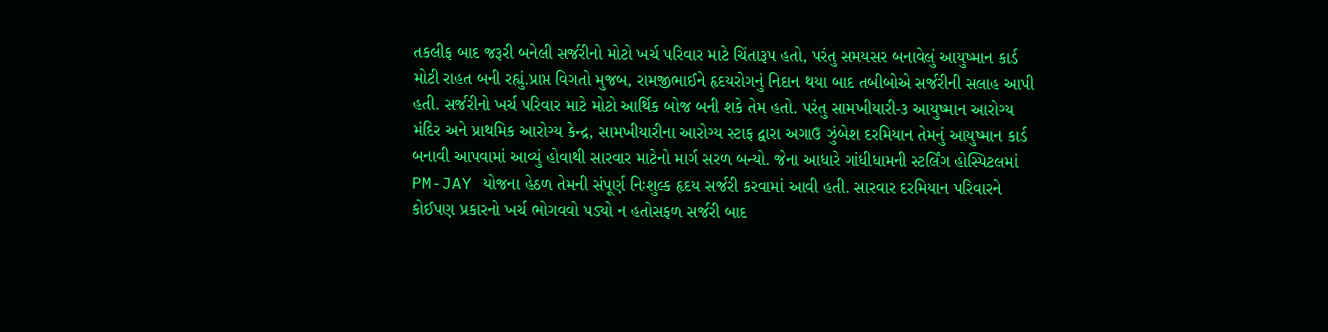તકલીફ બાદ જરૂરી બનેલી સર્જરીનો મોટો ખર્ચ પરિવાર માટે ચિંતારૂપ હતો, પરંતુ સમયસર બનાવેલું આયુષ્માન કાર્ડ મોટી રાહત બની રહ્યું.પ્રાપ્ત વિગતો મુજબ, રામજીભાઈને હૃદયરોગનું નિદાન થયા બાદ તબીબોએ સર્જરીની સલાહ આપી હતી. સર્જરીનો ખર્ચ પરિવાર માટે મોટો આર્થિક બોજ બની શકે તેમ હતો. પરંતુ સામખીયારી-૩ આયુષ્માન આરોગ્ય મંદિર અને પ્રાથમિક આરોગ્ય કેન્દ્ર, સામખીયારીના આરોગ્ય સ્ટાફ દ્વારા અગાઉ ઝુંબેશ દરમિયાન તેમનું આયુષ્માન કાર્ડ બનાવી આપવામાં આવ્યું હોવાથી સારવાર માટેનો માર્ગ સરળ બન્યો. જેના આધારે ગાંધીધામની સ્ટર્લિંગ હોસ્પિટલમાં PM-JAY યોજના હેઠળ તેમની સંપૂર્ણ નિઃશુલ્ક હૃદય સર્જરી કરવામાં આવી હતી. સારવાર દરમિયાન પરિવારને કોઈપણ પ્રકારનો ખર્ચ ભોગવવો પડ્યો ન હતોસફળ સર્જરી બાદ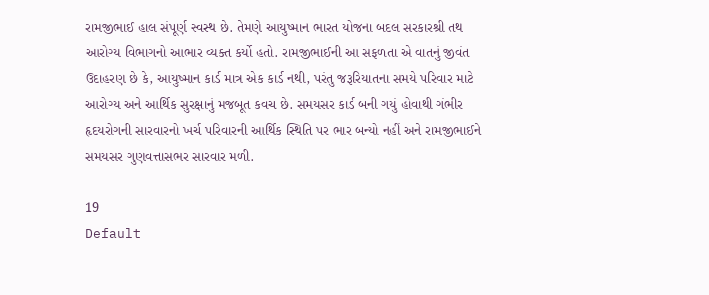રામજીભાઈ હાલ સંપૂર્ણ સ્વસ્થ છે. તેમણે આયુષ્માન ભારત યોજના બદલ સરકારશ્રી તથ આરોગ્ય વિભાગનો આભાર વ્યક્ત કર્યો હતો. રામજીભાઈની આ સફળતા એ વાતનું જીવંત ઉદાહરણ છે કે, આયુષ્માન કાર્ડ માત્ર એક કાર્ડ નથી, પરંતુ જરૂરિયાતના સમયે પરિવાર માટે આરોગ્ય અને આર્થિક સુરક્ષાનું મજબૂત કવચ છે. સમયસર કાર્ડ બની ગયું હોવાથી ગંભીર હૃદયરોગની સારવારનો ખર્ચ પરિવારની આર્થિક સ્થિતિ પર ભાર બન્યો નહીં અને રામજીભાઈને સમયસર ગુણવત્તાસભર સારવાર મળી.

19
Default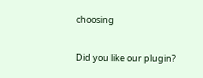choosing

Did you like our plugin?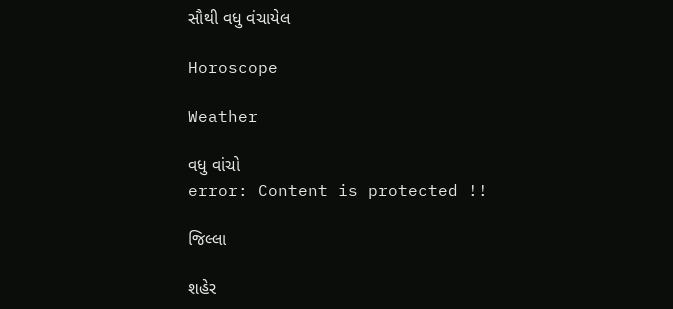સૌથી વધુ વંચાયેલ

Horoscope

Weather

વધુ વાંચો
error: Content is protected !!

જિલ્લા

શહેર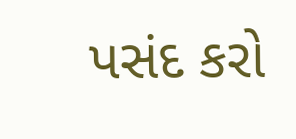પસંદ કરો